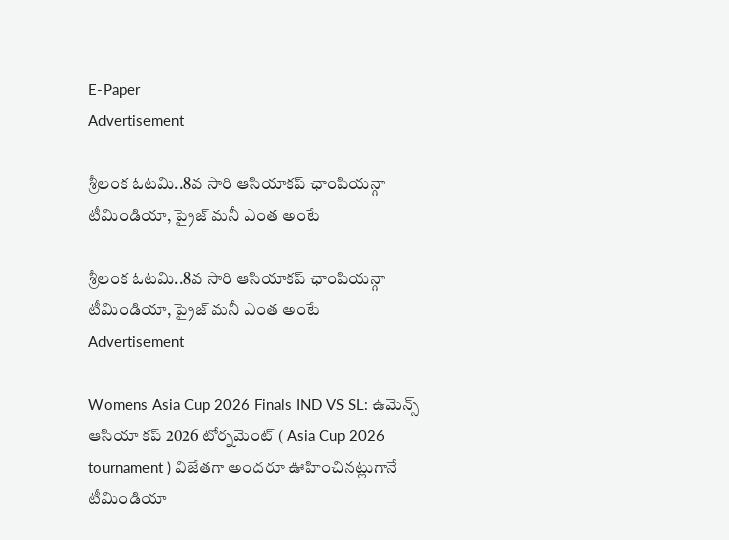E-Paper
Advertisement

శ్రీలంక ఓటమి..8వ సారి ఆసియాకప్ ఛాంపియన్గా టీమిండియా, ప్రైజ్ మనీ ఎంత అంటే

శ్రీలంక ఓటమి..8వ సారి ఆసియాకప్ ఛాంపియన్గా టీమిండియా, ప్రైజ్ మనీ ఎంత అంటే
Advertisement

Womens Asia Cup 2026 Finals IND VS SL: ఉమెన్స్ ఆసియా కప్ 2026 టోర్నమెంట్ ( Asia Cup 2026 tournament ) విజేతగా అందరూ ఊహించినట్లుగానే టీమిండియా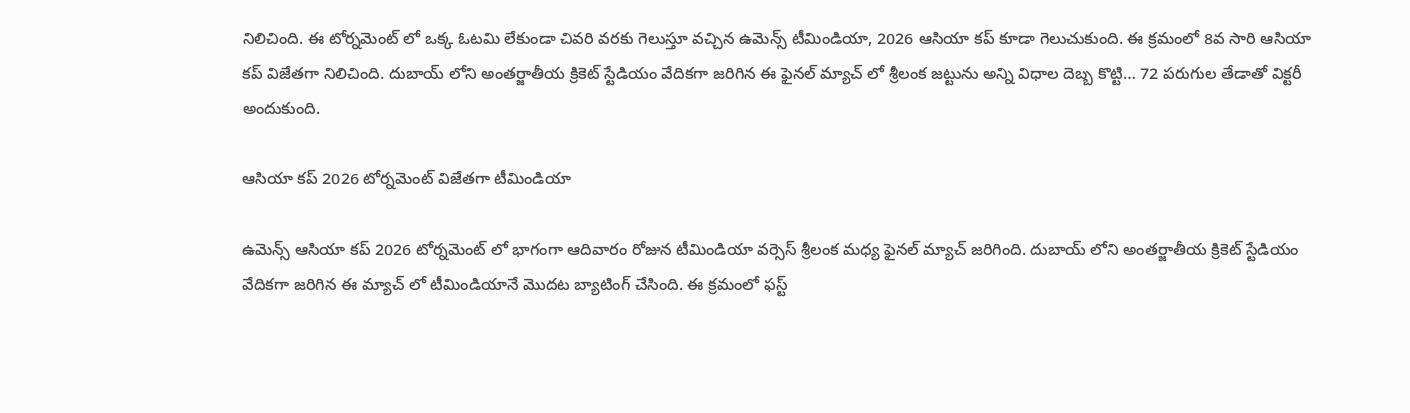నిలిచింది. ఈ టోర్నమెంట్ లో ఒక్క ఓటమి లేకుండా చివరి వరకు గెలుస్తూ వచ్చిన ఉమెన్స్ టీమిండియా, 2026 ఆసియా కప్ కూడా గెలుచుకుంది. ఈ క్రమంలో 8వ సారి ఆసియా కప్ విజేతగా నిలిచింది. దుబాయ్ లోని అంతర్జాతీయ క్రికెట్ స్టేడియం వేదికగా జరిగిన ఈ ఫైనల్ మ్యాచ్ లో శ్రీలంక జట్టును అన్ని విధాల దెబ్బ కొట్టి… 72 పరుగుల తేడాతో విక్టరీ అందుకుంది.

ఆసియా కప్ 2026 టోర్నమెంట్ విజేతగా టీమిండియా

ఉమెన్స్ ఆసియా కప్ 2026 టోర్నమెంట్ లో భాగంగా ఆదివారం రోజున టీమిండియా వర్సెస్ శ్రీలంక మధ్య ఫైనల్ మ్యాచ్ జరిగింది. దుబాయ్ లోని అంతర్జాతీయ క్రికెట్ స్టేడియం వేదికగా జరిగిన ఈ మ్యాచ్ లో టీమిండియానే మొదట బ్యాటింగ్ చేసింది. ఈ క్రమంలో ఫస్ట్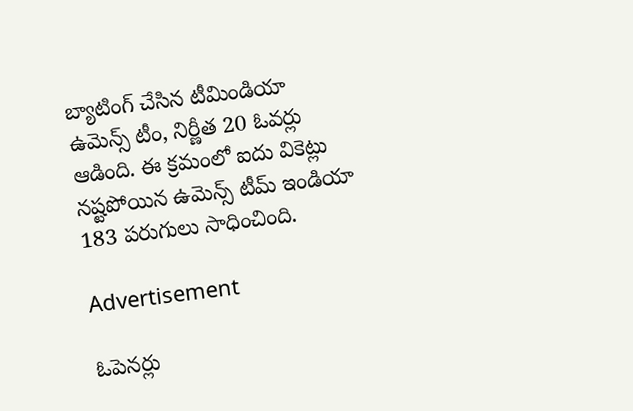బ్యాటింగ్ చేసిన టీమిండియా ఉమెన్స్ టీం, నిర్ణీత 20 ఓవర్లు ఆడింది. ఈ క్రమంలో ఐదు వికెట్లు నష్టపోయిన ఉమెన్స్ టీమ్ ఇండియా 183 పరుగులు సాధించింది.

Advertisement

ఓపెనర్లు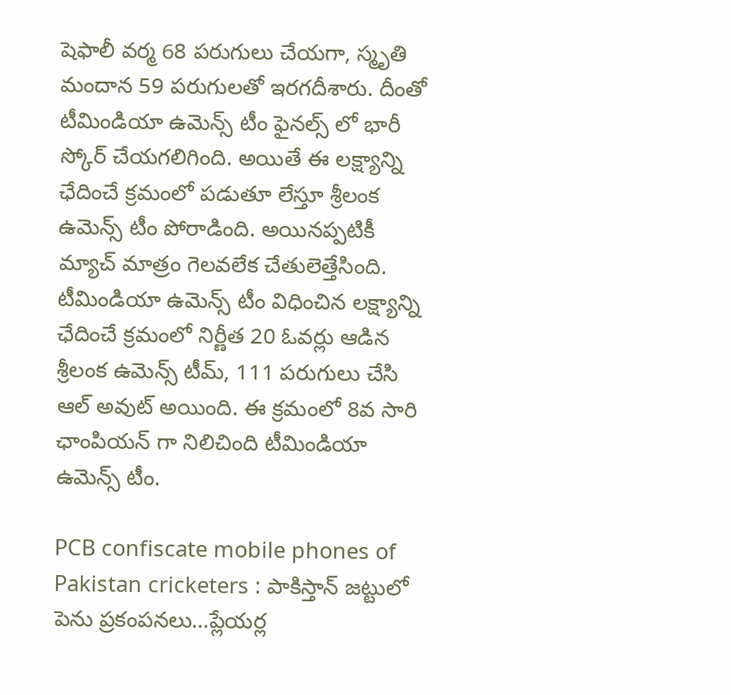షెఫాలీ వర్మ 68 పరుగులు చేయగా, స్మృతి మందాన 59 పరుగులతో ఇరగదీశారు. దీంతో టీమిండియా ఉమెన్స్ టీం ఫైనల్స్ లో భారీ స్కోర్ చేయగలిగింది. అయితే ఈ లక్ష్యాన్ని ఛేదించే క్రమంలో పడుతూ లేస్తూ శ్రీలంక ఉమెన్స్ టీం పోరాడింది. అయినప్పటికీ మ్యాచ్ మాత్రం గెలవలేక చేతులెత్తేసింది. టీమిండియా ఉమెన్స్ టీం విధించిన లక్ష్యాన్ని ఛేదించే క్రమంలో నిర్ణీత 20 ఓవర్లు ఆడిన శ్రీలంక ఉమెన్స్ టీమ్, 111 పరుగులు చేసి ఆల్ అవుట్ అయింది. ఈ క్రమంలో 8వ సారి ఛాంపియన్ గా నిలిచింది టీమిండియా ఉమెన్స్ టీం.

PCB confiscate mobile phones of Pakistan cricketers : పాకిస్తాన్ జ‌ట్టులో పెను ప్ర‌కంప‌న‌లు…ప్లేయ‌ర్ల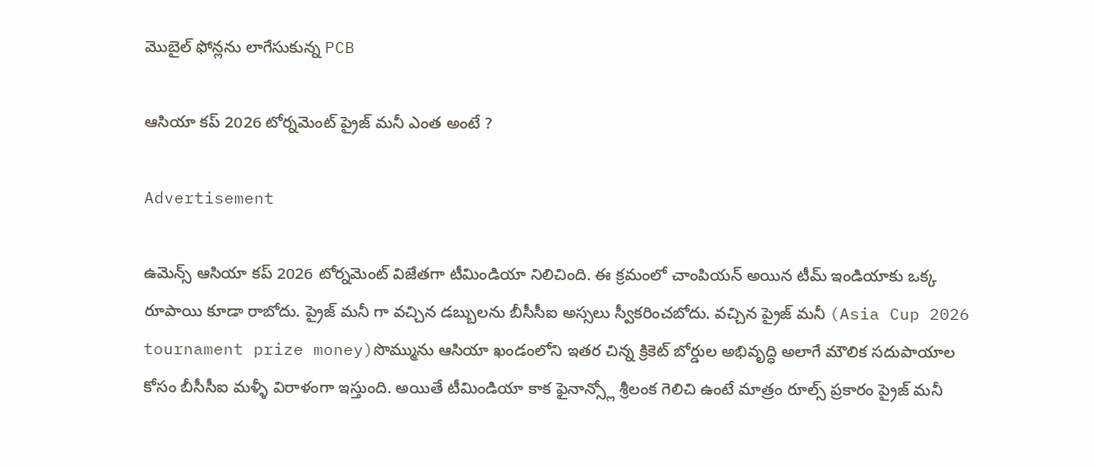మొబైల్ ఫోన్లను లాగేసుకున్న PCB

ఆసియా కప్ 2026 టోర్నమెంట్ ప్రైజ్ మనీ ఎంత అంటే ?

Advertisement

ఉమెన్స్ ఆసియా కప్ 2026 టోర్నమెంట్ విజేతగా టీమిండియా నిలిచింది. ఈ క్రమంలో చాంపియన్ అయిన టీమ్ ఇండియాకు ఒక్క రూపాయి కూడా రాబోదు. ప్రైజ్ మనీ గా వచ్చిన డబ్బులను బీసీసీఐ అస్సలు స్వీకరించబోదు. వచ్చిన ప్రైజ్ మనీ (Asia Cup 2026 tournament prize money)సొమ్మును ఆసియా ఖండంలోని ఇతర చిన్న క్రికెట్ బోర్డుల అభివృద్ధి అలాగే మౌలిక సదుపాయాల కోసం బీసీసీఐ మళ్ళీ విరాళంగా ఇస్తుంది. అయితే టీమిండియా కాక ఫైనాన్స్లో శ్రీలంక గెలిచి ఉంటే మాత్రం రూల్స్ ప్రకారం ప్రైజ్ మనీ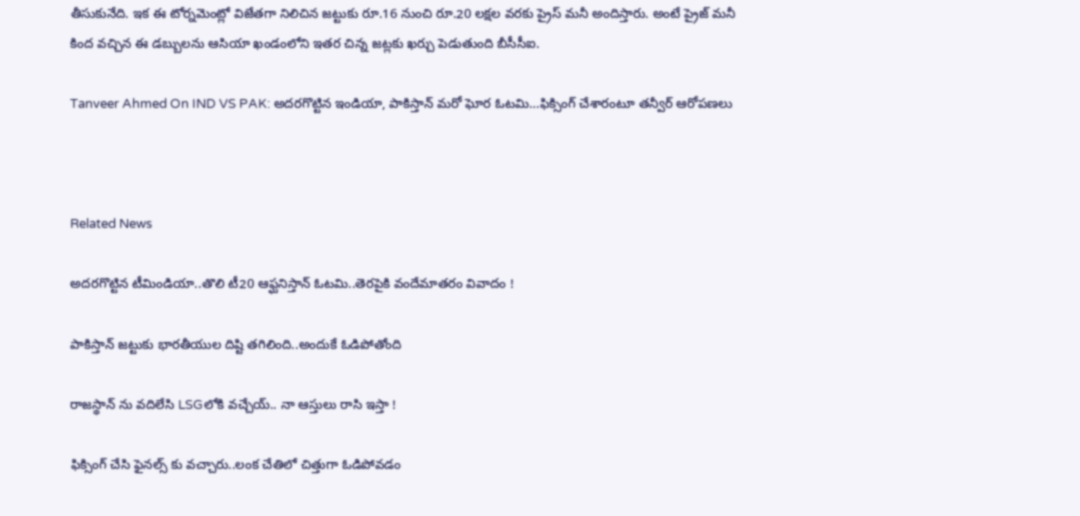తీసుకునేది. ఇక ఈ టోర్నమెంట్లో విజేతగా నిలిచిన జట్టుకు రూ.16 నుంచి రూ.20 లక్షల వరకు ప్రైస్ మనీ అందిస్తారు. అంటే ప్రైజ్ మనీ కింద వచ్చిన ఈ డబ్బులను ఆసియా ఖండంలోని ఇతర చిన్న జట్లకు ఖర్చు పెడుతుంది బీసీసీఐ.

Tanveer Ahmed On IND VS PAK: అదరగొట్టిన ఇండియా, పాకిస్తాన్ మరో ఘోర ఓటమి…ఫిక్సింగ్ చేశారంటూ త‌న్వీర్ ఆరోప‌ణ‌లు



Related News

అదరగొట్టిన టీమిండియా..తొలి టీ20 ఆఫ్ఘనిస్తాన్ ఓటమి..తెరపైకి వందేమాతరం వివాదం !

పాకిస్తాన్ జట్టుకు భారతీయుల దిష్టి తగిలింది..అందుకే ఓడిపోతోంది

రాజస్థాన్ ను వదిలేసి LSGలోకి వచ్చేయ్.. నా ఆస్తులు రాసి ఇస్తా !

ఫిక్సింగ్ చేసి ఫైనల్స్ కు వచ్చారు..లంక చేతిలో చిత్తుగా ఓడిపోవడం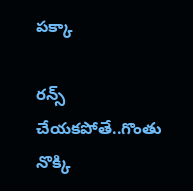పక్కా

రన్స్ చేయకపోతే..గొంతు నొక్కి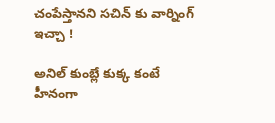చంపేస్తానని సచిన్ కు వార్నింగ్ ఇచ్చా !

అనిల్ కుంబ్లే కుక్క కంటే హీనంగా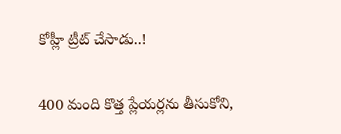కోహ్లీ ట్రీట్ చేసాడు..!

400 మంది కొత్త ప్లేయర్లను తీసుకోని,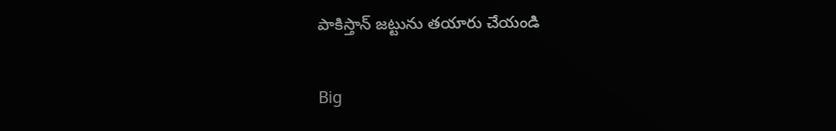పాకిస్తాన్ జట్టును తయారు చేయండి

Big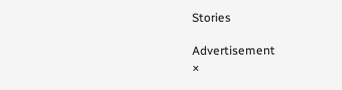Stories

Advertisement
×